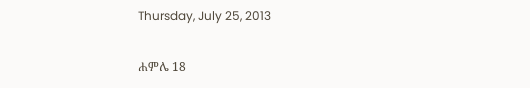Thursday, July 25, 2013

ሐምሌ 18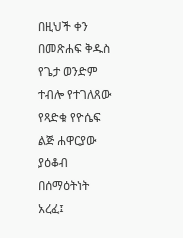በዚህች ቀን በመጽሐፍ ቅዱስ የጌታ ወንድም ተብሎ የተገለጸው የጻድቁ የዮሴፍ ልጅ ሐዋርያው ያዕቆብ በሰማዕትነት አረፈ፤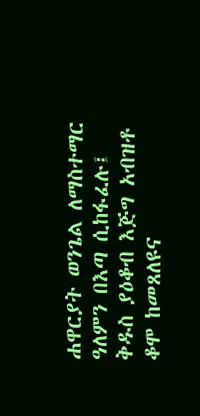ሐዋርያት ወንጌል ለማስተማር ዓለምን በእጣ ሲከፋፈሉ፤ ቅዱስ ያዕቆብ እጅግ አብዝቶ ቆሞ ከመጸለዩና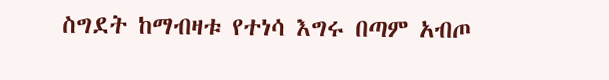ስግደት ከማብዛቱ የተነሳ እግሩ በጣም አብጦ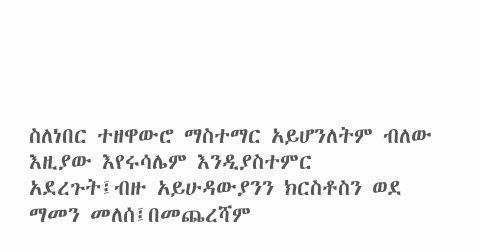ስለነበር ተዘዋውሮ ማስተማር አይሆንለትም ብለው እዚያው እየሩሳሌም እንዲያስተምር አደረጉት፤ብዙ አይሁዳውያንን ክርስቶስን ወደ ማመን መለሰ፤በመጨረሻም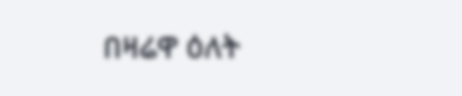በዛሬዋ ዕለት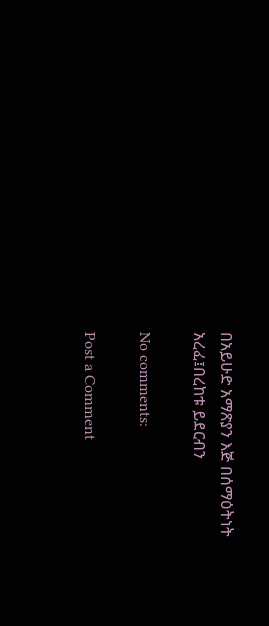በአይሁድ አማጽያን እጅ በሰማዕትነት አረፈ፤በረከቱ ይደርብን

No comments:

Post a Comment